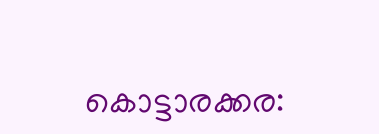കൊട്ടാരക്കര: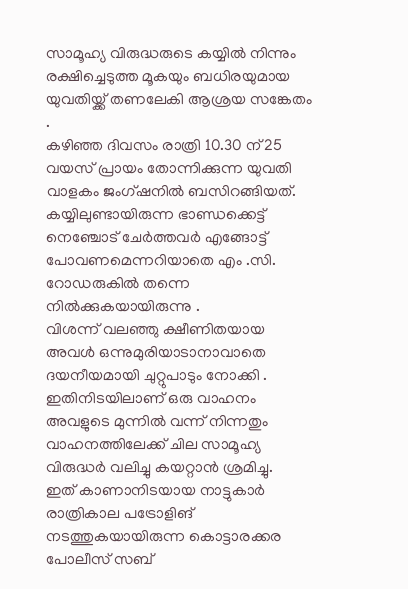സാമൂഹ്യ വിരുദ്ധരുടെ കയ്യിൽ നിന്നും രക്ഷിച്ചെടുത്ത മൂകയും ബധിരയുമായ യുവതിയ്ക്ക് തണലേകി ആശ്രയ സങ്കേതം .
കഴിഞ്ഞ ദിവസം രാത്രി 10.30 ന് 25 വയസ് പ്രായം തോന്നിക്കുന്ന യുവതി വാളകം ജംഗ്ഷനിൽ ബസിറങ്ങിയത്.
കയ്യിലുണ്ടായിരുന്ന ഭാണ്ഡക്കെട്ട് നെഞ്ചോട് ചേർത്തവർ എങ്ങോട്ട് പോവണമെന്നറിയാതെ എം .സി. റോഡരുകിൽ തന്നെ നിൽക്കുകയായിരുന്നു .
വിശന്ന് വലഞ്ഞു ക്ഷീണിതയായ അവൾ ഒന്നുമുരിയാടാനാവാതെ ദയനീയമായി ചുറ്റുപാടും നോക്കി .
ഇതിനിടയിലാണ് ഒരു വാഹനം അവളുടെ മുന്നിൽ വന്ന് നിന്നതും വാഹനത്തിലേക്ക് ചില സാമൂഹ്യ വിരുദ്ധർ വലിച്ചു കയറ്റാൻ ശ്രമിച്ചു.
ഇത് കാണാനിടയായ നാട്ടുകാർ രാത്രികാല പട്രോളിങ് നടത്തുകയായിരുന്ന കൊട്ടാരക്കര പോലീസ് സബ്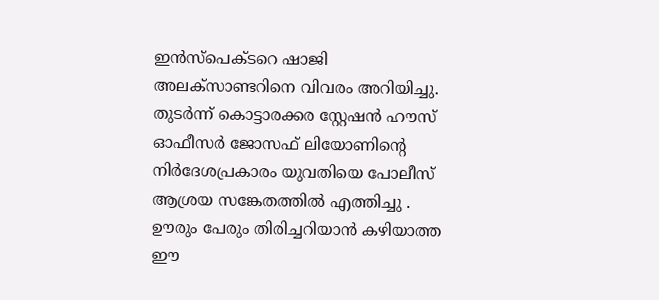ഇൻസ്പെക്ടറെ ഷാജി അലക്സാണ്ടറിനെ വിവരം അറിയിച്ചു.
തുടർന്ന് കൊട്ടാരക്കര സ്റ്റേഷൻ ഹൗസ് ഓഫീസർ ജോസഫ് ലിയോണിന്റെ നിർദേശപ്രകാരം യുവതിയെ പോലീസ് ആശ്രയ സങ്കേതത്തിൽ എത്തിച്ചു .
ഊരും പേരും തിരിച്ചറിയാൻ കഴിയാത്ത ഈ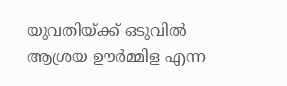യുവതിയ്ക്ക് ഒടുവിൽ ആശ്രയ ഊർമ്മിള എന്ന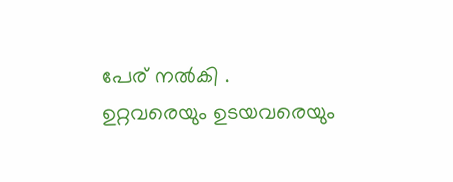പേര് നൽകി .
ഉറ്റവരെയും ഉടയവരെയും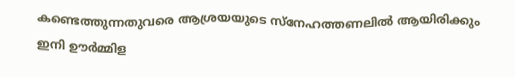കണ്ടെത്തുന്നതുവരെ ആശ്രയയുടെ സ്നേഹത്തണലിൽ ആയിരിക്കും ഇനി ഊർമ്മിള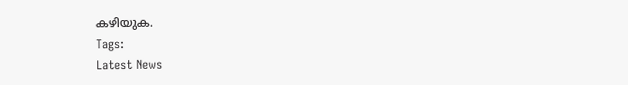കഴിയുക.
Tags:
Latest News